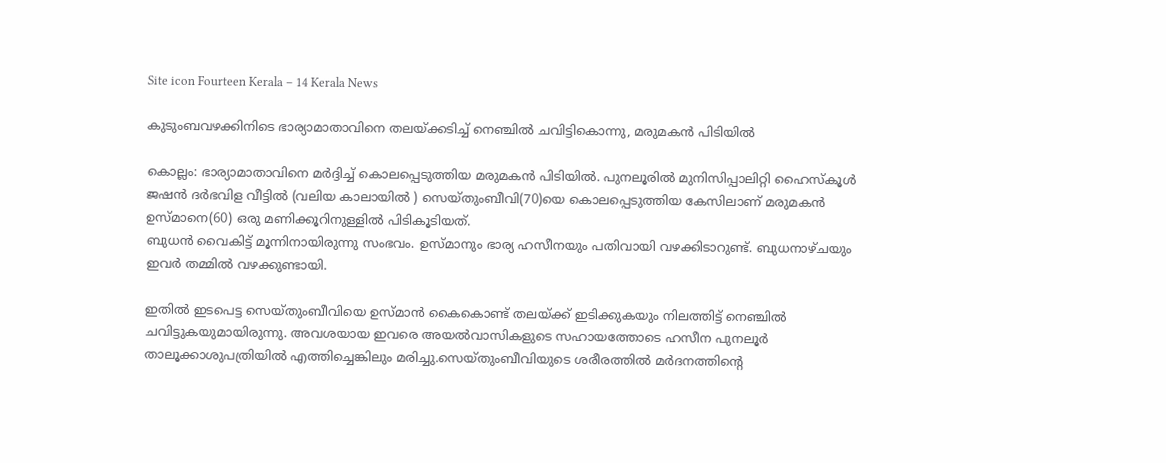Site icon Fourteen Kerala – 14 Kerala News

കുടുംബവഴക്കിനിടെ ഭാര്യാമാതാവിനെ തലയ്ക്കടിച്ച് നെഞ്ചിൽ ചവിട്ടികൊന്നു, മരുമകൻ പിടിയിൽ

കൊല്ലം: ഭാര്യാമാതാവിനെ മർദ്ദിച്ച് കൊലപ്പെടുത്തിയ മരുമകൻ പിടിയിൽ. പുനലൂരിൽ മുനിസിപ്പാലിറ്റി ഹൈസ്കൂൾ ജഷൻ ദർഭവിള വീട്ടിൽ (വലിയ കാലായിൽ ) സെയ്‌തുംബീവി(70)യെ കൊലപ്പെടുത്തിയ കേസിലാണ്‌ മരുമകൻ ഉസ്മാനെ(60) ഒരു മണിക്കൂറിനുള്ളിൽ പിടികൂടിയത്‌.
ബുധൻ വൈകിട്ട് മൂന്നിനായിരുന്നു സംഭവം. ഉസ്മാനും ഭാര്യ ഹസീനയും പതിവായി വഴക്കിടാറുണ്ട്‌. ബുധനാഴ്ചയും ഇവർ തമ്മിൽ വഴക്കുണ്ടായി.

ഇതിൽ ഇടപെട്ട സെയ്തുംബീവിയെ ഉസ്മാൻ കൈകൊണ്ട് തലയ്ക്ക് ഇടിക്കുകയും നിലത്തിട്ട് നെഞ്ചിൽ ചവിട്ടുകയുമായിരുന്നു. അവശയായ ഇവരെ അയൽവാസികളുടെ സഹായത്തോടെ ഹസീന പുനലൂർ താലൂക്കാശുപത്രിയിൽ എത്തിച്ചെങ്കിലും മരിച്ചു.സെയ്തുംബീവിയുടെ ശരീരത്തിൽ മർദനത്തിന്റെ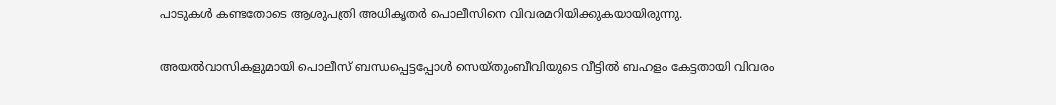പാടുകൾ കണ്ടതോടെ ആശുപത്രി അധികൃതർ പൊലീസിനെ വിവരമറിയിക്കുകയായിരുന്നു.

അയൽവാസികളുമായി പൊലീസ് ബന്ധപ്പെട്ടപ്പോൾ സെയ്തുംബീവിയുടെ വീട്ടിൽ ബഹളം കേട്ടതായി വിവരം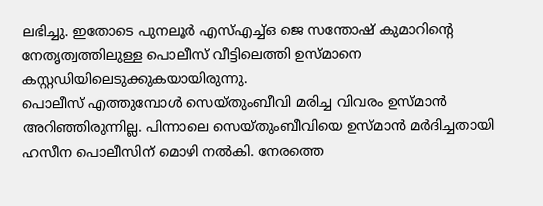ലഭിച്ചു. ഇതോടെ പുനലൂർ എസ്എച്ച്ഒ ജെ സന്തോഷ് കുമാറിന്റെ നേതൃത്വത്തിലുള്ള പൊലീസ് വീട്ടിലെത്തി ഉസ്മാനെ കസ്റ്റഡിയിലെടുക്കുകയായിരുന്നു.
പൊലീസ് എത്തുമ്പോൾ സെയ്തുംബീവി മരിച്ച വിവരം ഉസ്മാൻ അറിഞ്ഞിരുന്നില്ല. പിന്നാലെ സെയ്തുംബീവിയെ ഉസ്മാൻ മർദിച്ചതായി ഹസീന പൊലീസിന് മൊഴി നൽകി. നേരത്തെ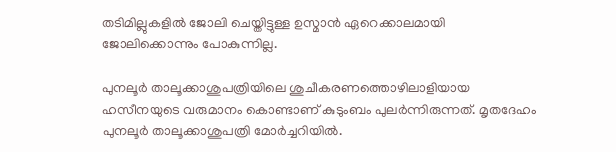തടിമില്ലുകളിൽ ജോലി ചെയ്തിട്ടുള്ള ഉസ്മാൻ ഏറെക്കാലമായി ജോലിക്കൊന്നും പോകുന്നില്ല.

പുനലൂർ താലൂക്കാശുപത്രിയിലെ ശുചീകരണത്തൊഴിലാളിയായ ഹസീനയുടെ വരുമാനം കൊണ്ടാണ് കുടുംബം പുലർന്നിരുന്നത്. മൃതദേഹം പുനലൂർ താലൂക്കാശുപത്രി മോർച്ചറിയിൽ.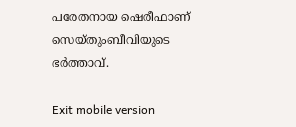പരേതനായ ഷെരീഫാണ്‌ സെയ്തുംബീവിയുടെ ഭർത്താവ്‌.

Exit mobile version